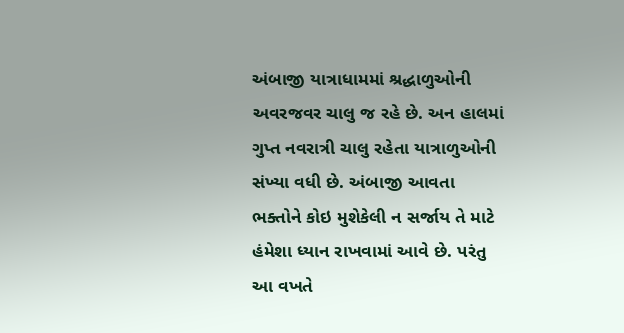અંબાજી યાત્રાધામમાં શ્રદ્ધાળુઓની અવરજવર ચાલુ જ રહે છે. અન હાલમાં ગુપ્ત નવરાત્રી ચાલુ રહેતા યાત્રાળુઓની સંખ્યા વધી છે. અંબાજી આવતા ભક્તોને કોઇ મુશેકેલી ન સર્જાય તે માટે હંમેશા ધ્યાન રાખવામાં આવે છે. પરંતુ આ વખતે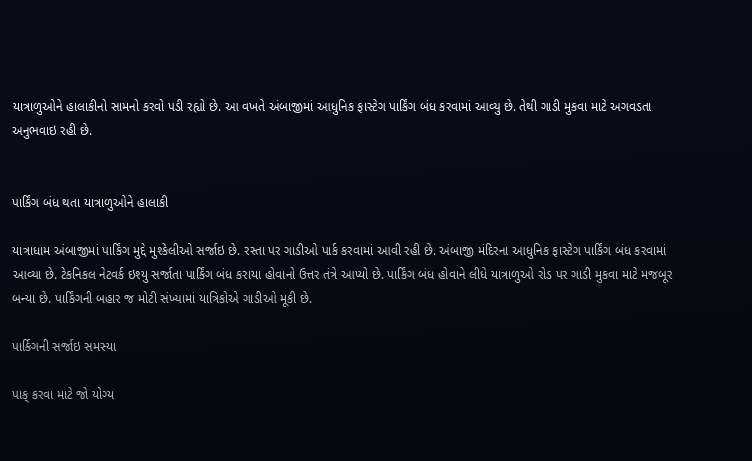યાત્રાળુઓને હાલાકીનો સામનો કરવો પડી રહ્યો છે. આ વખતે અંબાજીમાં આધુનિક ફાસ્ટેગ પાર્કિંગ બંધ કરવામાં આવ્યુ છે. તેથી ગાડી મુકવા માટે અગવડતા અનુભવાઇ રહી છે.


પાર્કિંગ બંધ થતા યાત્રાળુઓને હાલાકી

યાત્રાધામ અંબાજીમાં પાર્કિંગ મુદ્દે મુશ્કેલીઓ સર્જાઇ છે. રસ્તા પર ગાડીઓ પાર્ક કરવામાં આવી રહી છે. અંબાજી મંદિરના આધુનિક ફાસ્ટેગ પાર્કિંગ બંધ કરવામાં આવ્યા છે. ટેકનિકલ નેટવર્ક ઇશ્યુ સર્જાતા પાર્કિંગ બંધ કરાયા હોવાનો ઉત્તર તંત્રે આપ્યો છે. પાર્કિંગ બંધ હોવાને લીધે યાત્રાળુઓ રોડ પર ગાડી મુકવા માટે મજબૂર બન્યા છે. પાર્કિંગની બહાર જ મોટી સંખ્યામાં યાત્રિકોએ ગાડીઓ મૂકી છે.

પાર્કિગની સર્જાઇ સમસ્યા

પાક્ કરવા માટે જો યોગ્ય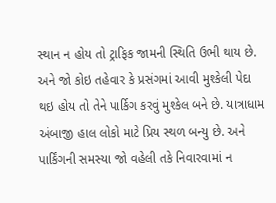સ્થાન ન હોય તો ટ્રાફિક જામની સ્થિતિ ઉભી થાય છે. અને જો કોઇ તહેવાર કે પ્રસંગમાં આવી મુશ્કેલી પેદા થઇ હોય તો તેને પાર્કિગ કરવું મુશ્કેલ બને છે. યાત્રાધામ અંબાજી હાલ લોકો માટે પ્રિય સ્થળ બન્યુ છે. અને પાર્કિંગની સમસ્યા જો વહેલી તકે નિવારવામાં ન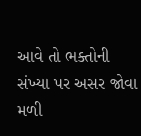આવે તો ભક્તોની સંખ્યા પર અસર જોવા મળી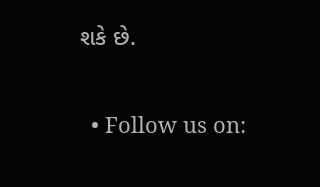શકે છે.

  • Follow us on: